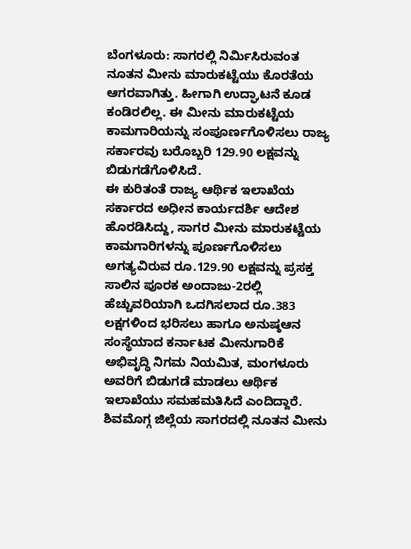ಬೆಂಗಳೂರು: ಸಾಗರಲ್ಲಿ ನಿರ್ಮಿಸಿರುವಂತ ನೂತನ ಮೀನು ಮಾರುಕಟ್ಟೆಯು ಕೊರತೆಯ ಆಗರವಾಗಿತ್ತು. ಹೀಗಾಗಿ ಉದ್ಘಾಟನೆ ಕೂಡ ಕಂಡಿರಲಿಲ್ಲ. ಈ ಮೀನು ಮಾರುಕಟ್ಟೆಯ ಕಾಮಗಾರಿಯನ್ನು ಸಂಪೂರ್ಣಗೊಳಿಸಲು ರಾಜ್ಯ ಸರ್ಕಾರವು ಬರೊಬ್ಬರಿ 129.90 ಲಕ್ಷವನ್ನು ಬಿಡುಗಡೆಗೊಳಿಸಿದೆ.
ಈ ಕುರಿತಂತೆ ರಾಜ್ಯ ಆರ್ಥಿಕ ಇಲಾಖೆಯ ಸರ್ಕಾರದ ಅಧೀನ ಕಾರ್ಯದರ್ಶಿ ಆದೇಶ ಹೊರಡಿಸಿದ್ದು, ಸಾಗರ ಮೀನು ಮಾರುಕಟ್ಟೆಯ ಕಾಮಗಾರಿಗಳನ್ನು ಪೂರ್ಣಗೊಳಿಸಲು ಅಗತ್ಯವಿರುವ ರೂ.129.90 ಲಕ್ಷವನ್ನು ಪ್ರಸಕ್ತ ಸಾಲಿನ ಪೂರಕ ಅಂದಾಜು-2ರಲ್ಲಿ ಹೆಚ್ಚುವರಿಯಾಗಿ ಒದಗಿಸಲಾದ ರೂ.383 ಲಕ್ಷಗಳಿಂದ ಭರಿಸಲು ಹಾಗೂ ಅನುಷ್ಠಆನ ಸಂಸ್ಥೆಯಾದ ಕರ್ನಾಟಕ ಮೀನುಗಾರಿಕೆ ಅಭಿವೃದ್ಧಿ ನಿಗಮ ನಿಯಮಿತ, ಮಂಗಳೂರು ಅವರಿಗೆ ಬಿಡುಗಡೆ ಮಾಡಲು ಆರ್ಥಿಕ ಇಲಾಖೆಯು ಸಮಹಮತಿಸಿದೆ ಎಂದಿದ್ದಾರೆ.
ಶಿವಮೊಗ್ಗ ಜಿಲ್ಲೆಯ ಸಾಗರದಲ್ಲಿ ನೂತನ ಮೀನು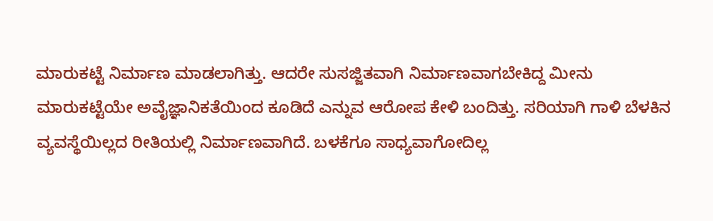ಮಾರುಕಟ್ಟೆ ನಿರ್ಮಾಣ ಮಾಡಲಾಗಿತ್ತು. ಆದರೇ ಸುಸಜ್ಜಿತವಾಗಿ ನಿರ್ಮಾಣವಾಗಬೇಕಿದ್ದ ಮೀನು ಮಾರುಕಟ್ಟೆಯೇ ಅವೈಜ್ಞಾನಿಕತೆಯಿಂದ ಕೂಡಿದೆ ಎನ್ನುವ ಆರೋಪ ಕೇಳಿ ಬಂದಿತ್ತು. ಸರಿಯಾಗಿ ಗಾಳಿ ಬೆಳಕಿನ ವ್ಯವಸ್ಥೆಯಿಲ್ಲದ ರೀತಿಯಲ್ಲಿ ನಿರ್ಮಾಣವಾಗಿದೆ. ಬಳಕೆಗೂ ಸಾಧ್ಯವಾಗೋದಿಲ್ಲ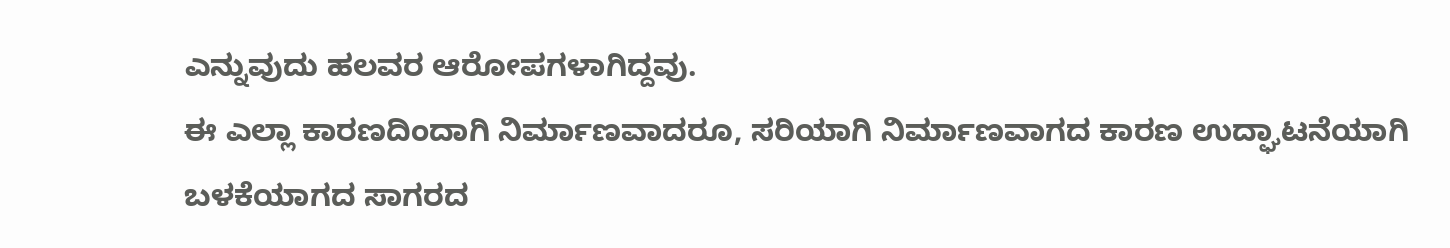ಎನ್ನುವುದು ಹಲವರ ಆರೋಪಗಳಾಗಿದ್ದವು.
ಈ ಎಲ್ಲಾ ಕಾರಣದಿಂದಾಗಿ ನಿರ್ಮಾಣವಾದರೂ, ಸರಿಯಾಗಿ ನಿರ್ಮಾಣವಾಗದ ಕಾರಣ ಉದ್ಘಾಟನೆಯಾಗಿ ಬಳಕೆಯಾಗದ ಸಾಗರದ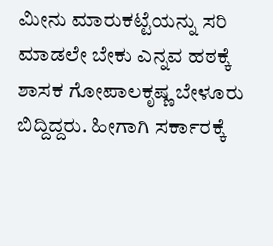ಮೀನು ಮಾರುಕಟ್ಟೆಯನ್ನು ಸರಿ ಮಾಡಲೇ ಬೇಕು ಎನ್ನವ ಹಠಕ್ಕೆ ಶಾಸಕ ಗೋಪಾಲಕೃಷ್ಣ ಬೇಳೂರು ಬಿದ್ದಿದ್ದರು. ಹೀಗಾಗಿ ಸರ್ಕಾರಕ್ಕೆ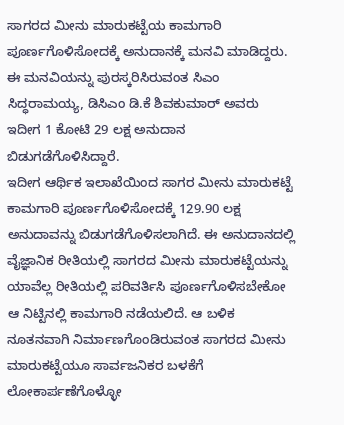ಸಾಗರದ ಮೀನು ಮಾರುಕಟ್ಟೆಯ ಕಾಮಗಾರಿ ಪೂರ್ಣಗೊಳಿಸೋದಕ್ಕೆ ಅನುದಾನಕ್ಕೆ ಮನವಿ ಮಾಡಿದ್ದರು. ಈ ಮನವಿಯನ್ನು ಪುರಸ್ಕರಿಸಿರುವಂತ ಸಿಎಂ ಸಿದ್ಧರಾಮಯ್ಯ, ಡಿಸಿಎಂ ಡಿ.ಕೆ ಶಿವಕುಮಾರ್ ಅವರು ಇದೀಗ 1 ಕೋಟಿ 29 ಲಕ್ಷ ಅನುದಾನ ಬಿಡುಗಡೆಗೊಳಿಸಿದ್ದಾರೆ.
ಇದೀಗ ಆರ್ಥಿಕ ಇಲಾಖೆಯಿಂದ ಸಾಗರ ಮೀನು ಮಾರುಕಟ್ಟೆ ಕಾಮಗಾರಿ ಪೂರ್ಣಗೊಳಿಸೋದಕ್ಕೆ 129.90 ಲಕ್ಷ ಅನುದಾವನ್ನು ಬಿಡುಗಡೆಗೊಳಿಸಲಾಗಿದೆ. ಈ ಅನುದಾನದಲ್ಲಿ ವೈಜ್ಞಾನಿಕ ರೀತಿಯಲ್ಲಿ ಸಾಗರದ ಮೀನು ಮಾರುಕಟ್ಟೆಯನ್ನು ಯಾವೆಲ್ಲ ರೀತಿಯಲ್ಲಿ ಪರಿವರ್ತಿಸಿ ಪೂರ್ಣಗೊಳಿಸಬೇಕೋ ಆ ನಿಟ್ಟಿನಲ್ಲಿ ಕಾಮಗಾರಿ ನಡೆಯಲಿದೆ. ಆ ಬಳಿಕ ನೂತನವಾಗಿ ನಿರ್ಮಾಣಗೊಂಡಿರುವಂತ ಸಾಗರದ ಮೀನು ಮಾರುಕಟ್ಟೆಯೂ ಸಾರ್ವಜನಿಕರ ಬಳಕೆಗೆ ಲೋಕಾರ್ಪಣೆಗೊಳ್ಳೋ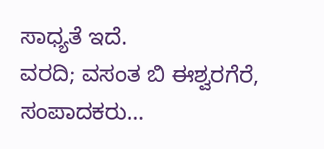ಸಾಧ್ಯತೆ ಇದೆ.
ವರದಿ; ವಸಂತ ಬಿ ಈಶ್ವರಗೆರೆ, ಸಂಪಾದಕರು…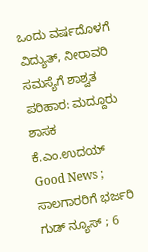ಒಂದು ವರ್ಷದೊಳಗೆ ವಿದ್ಯುತ್, ನೀರಾವರಿ ಸಮಸ್ಯೆಗೆ ಶಾಶ್ವತ ಪರಿಹಾರ: ಮದ್ದೂರು ಶಾಸಕ ಕೆ.ಎಂ.ಉದಯ್
Good News ; ಸಾಲಗಾರರಿಗೆ ಭರ್ಜರಿ ಗುಡ್ ನ್ಯೂಸ್ ; 6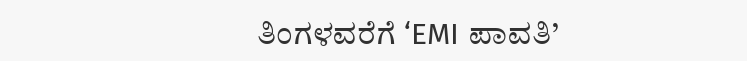ತಿಂಗಳವರೆಗೆ ‘EMI ಪಾವತಿ’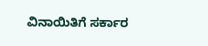ವಿನಾಯಿತಿಗೆ ಸರ್ಕಾರ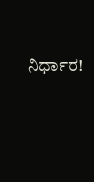ನಿರ್ಧಾರ!